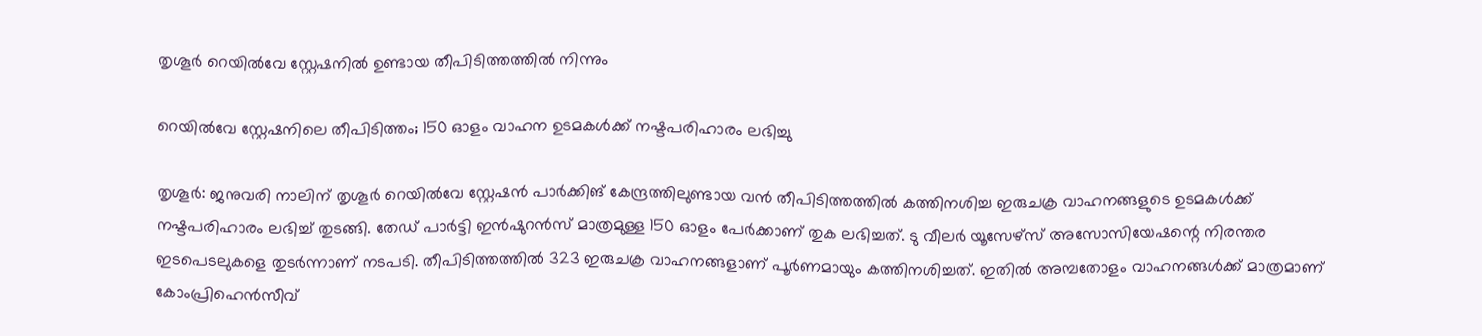തൃശൂർ റെയിൽവേ സ്റ്റേഷനിൽ ഉണ്ടായ തീപിടിത്തത്തിൽ നിന്നും

റെയിൽവേ സ്റ്റേഷനിലെ തീപിടിത്തം; 150 ഓളം വാഹന ഉടമകൾക്ക് നഷ്ടപരിഹാരം ലഭിച്ചു

തൃശൂർ: ജനുവരി നാലിന് തൃശൂർ റെയിൽവേ സ്റ്റേഷൻ പാർക്കിങ് കേന്ദ്രത്തിലുണ്ടായ വൻ തീപിടിത്തത്തിൽ കത്തിനശിച്ച ഇരുചക്ര വാഹനങ്ങളുടെ ഉടമകൾക്ക് നഷ്ടപരിഹാരം ലഭിച്ച് തുടങ്ങി. തേഡ് പാർട്ടി ഇൻഷുറൻസ് മാത്രമുള്ള 150 ഓളം പേർക്കാണ് തുക ലഭിച്ചത്. ടു വീലർ യൂസേഴ്സ് അസോസിയേഷന്റെ നിരന്തര ഇടപെടലുകളെ തുടർന്നാണ് നടപടി. തീപിടിത്തത്തിൽ 323 ഇരുചക്ര വാഹനങ്ങളാണ് പൂർണമായും കത്തിനശിച്ചത്. ഇതിൽ അമ്പതോളം വാഹനങ്ങൾക്ക് മാത്രമാണ് കോംപ്രിഹെൻസീവ്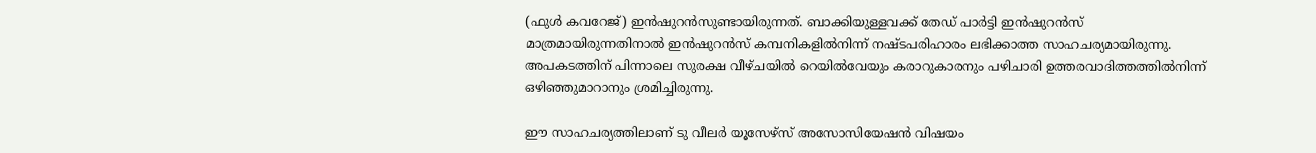(ഫുൾ കവറേജ്) ഇൻഷുറൻസുണ്ടായിരുന്നത്. ബാക്കിയുള്ളവക്ക് തേഡ് പാർട്ടി ഇൻഷുറൻസ് മാത്രമായിരുന്നതിനാൽ ഇൻഷുറൻസ് കമ്പനികളിൽനിന്ന് നഷ്ടപരിഹാരം ലഭിക്കാത്ത സാഹചര്യമായിരുന്നു. അപകടത്തിന് പിന്നാലെ സുരക്ഷ വീഴ്ചയിൽ റെയിൽവേയും കരാറുകാരനും പഴിചാരി ഉത്തരവാദിത്തത്തിൽനിന്ന് ഒഴിഞ്ഞുമാറാനും ശ്രമിച്ചിരുന്നു.

ഈ സാഹചര്യത്തിലാണ് ടു വീലർ യൂസേഴ്സ് അസോസിയേഷൻ വിഷയം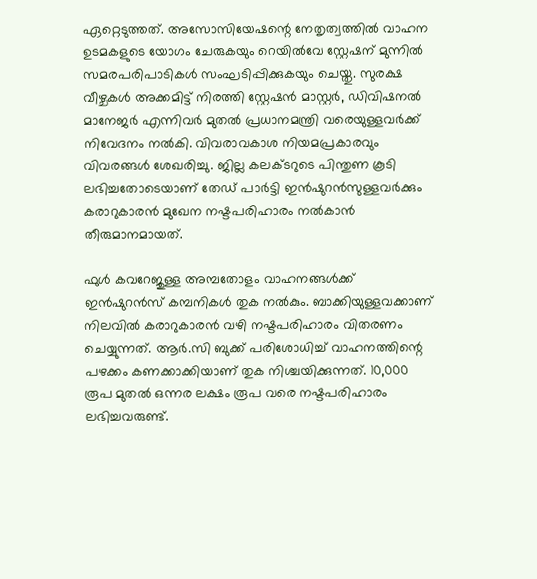ഏറ്റെടുത്തത്. അസോസിയേഷന്റെ നേതൃത്വത്തിൽ വാഹന ഉടമകളുടെ യോഗം ചേരുകയും റെയിൽവേ സ്റ്റേഷന് മുന്നിൽ സമരപരിപാടികൾ സംഘടിപ്പിക്കുകയും ചെയ്തു. സുരക്ഷ വീഴ്ചകൾ അക്കമിട്ട് നിരത്തി സ്റ്റേഷൻ മാസ്റ്റർ, ഡിവിഷനൽ മാനേജർ എന്നിവർ മുതൽ പ്രധാനമന്ത്രി വരെയുള്ളവർക്ക് നിവേദനം നൽകി. വിവരാവകാശ നിയമപ്രകാരവും വിവരങ്ങൾ ശേഖരിച്ചു. ജില്ല കലക്ടറുടെ പിന്തുണ കൂടി ലഭിച്ചതോടെയാണ് തേഡ് പാർട്ടി ഇൻഷുറൻസുള്ളവർക്കും കരാറുകാരൻ മുഖേന നഷ്ടപരിഹാരം നൽകാൻ തീരുമാനമായത്.

ഫുൾ കവറേജുള്ള അമ്പതോളം വാഹനങ്ങൾക്ക് ഇൻഷുറൻസ് കമ്പനികൾ തുക നൽകും. ബാക്കിയുള്ളവക്കാണ് നിലവിൽ കരാറുകാരൻ വഴി നഷ്ടപരിഹാരം വിതരണം ചെയ്യുന്നത്. ആർ.സി ബുക്ക് പരിശോധിച്ച് വാഹനത്തിന്റെ പഴക്കം കണക്കാക്കിയാണ് തുക നിശ്ചയിക്കുന്നത്. 10,000 രൂപ മുതൽ ഒന്നര ലക്ഷം രൂപ വരെ നഷ്ടപരിഹാരം ലഭിച്ചവരുണ്ട്.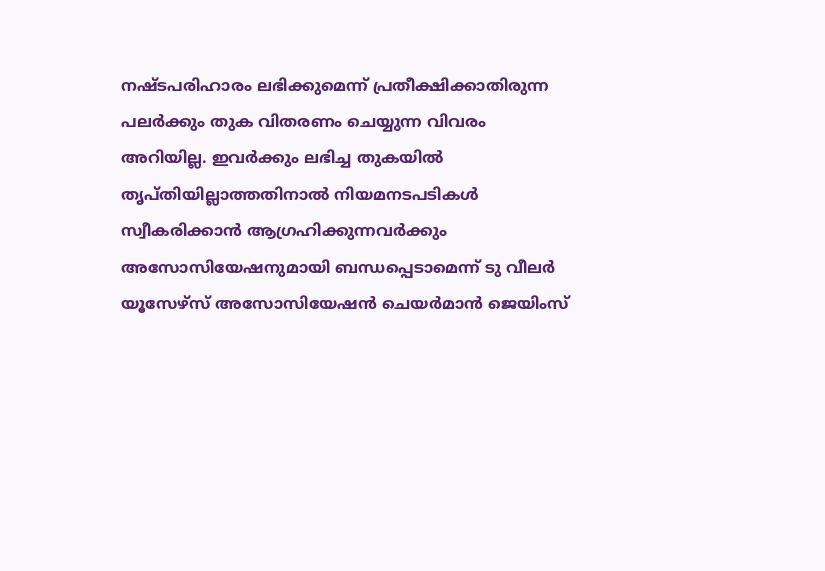നഷ്ടപരിഹാരം ലഭിക്കുമെന്ന് പ്രതീക്ഷിക്കാതിരുന്ന പലർക്കും തുക വിതരണം ചെയ്യുന്ന വിവരം അറിയില്ല. ഇവർക്കും ലഭിച്ച തുകയിൽ തൃപ്തിയില്ലാത്തതിനാൽ നിയമനടപടികൾ സ്വീകരിക്കാൻ ആഗ്രഹിക്കുന്നവർക്കും അസോസിയേഷനുമായി ബന്ധപ്പെടാമെന്ന് ടു വീലർ യൂസേഴ്സ് അസോസിയേഷൻ ചെയർമാൻ ജെയിംസ്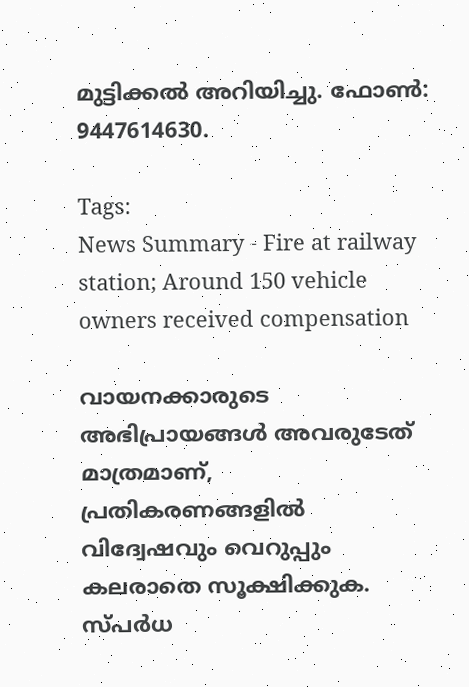മുട്ടിക്കൽ അറിയിച്ചു. ഫോൺ: 9447614630.

Tags:
News Summary - Fire at railway station; Around 150 vehicle owners received compensation

വായനക്കാരുടെ അഭിപ്രായങ്ങള്‍ അവരുടേത് മാത്രമാണ്, പ്രതികരണങ്ങളിൽ വിദ്വേഷവും വെറുപ്പും കലരാതെ സൂക്ഷിക്കുക. സ്പർധ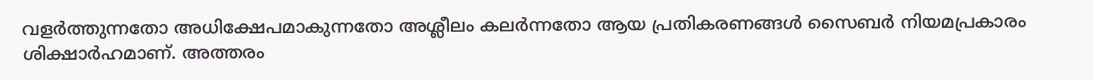വളർത്തുന്നതോ അധിക്ഷേപമാകുന്നതോ അശ്ലീലം കലർന്നതോ ആയ പ്രതികരണങ്ങൾ സൈബർ നിയമപ്രകാരം ശിക്ഷാർഹമാണ്. അത്തരം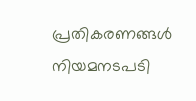പ്രതികരണങ്ങൾ നിയമനടപടി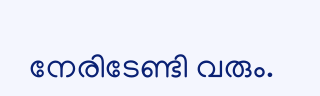നേരിടേണ്ടി വരും.